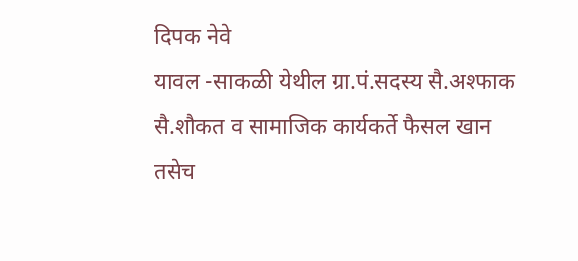दिपक नेवे
यावल -साकळी येथील ग्रा.पं.सदस्य सै.अश्फाक सै.शौकत व सामाजिक कार्यकर्ते फैसल खान तसेच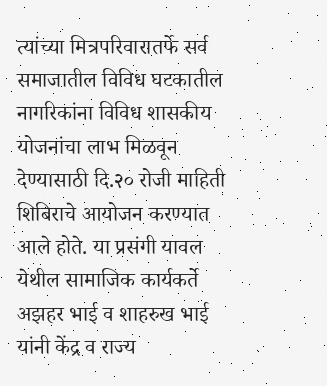त्यांच्या मित्रपरिवारातर्फे सर्व समाजातील विविध घटकातील नागरिकांना विविध शासकीय योजनांचा लाभ मिळवून देण्यासाठी दि.२० रोजी माहिती शिबिराचे आयोजन करण्यात आले होते. या प्रसंगी यावल येथील सामाजिक कार्यकर्ते अझहर भाई व शाहरुख भाई यांनी केंद्र व राज्य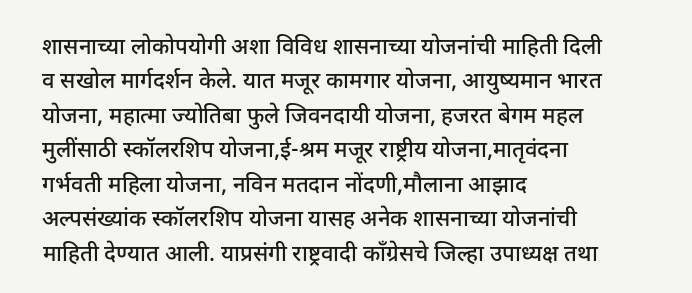शासनाच्या लोकोपयोगी अशा विविध शासनाच्या योजनांची माहिती दिली व सखोल मार्गदर्शन केले. यात मजूर कामगार योजना, आयुष्यमान भारत योजना, महात्मा ज्योतिबा फुले जिवनदायी योजना, हजरत बेगम महल मुलींसाठी स्कॉलरशिप योजना,ई-श्रम मजूर राष्ट्रीय योजना,मातृवंदना गर्भवती महिला योजना, नविन मतदान नोंदणी,मौलाना आझाद अल्पसंख्यांक स्कॉलरशिप योजना यासह अनेक शासनाच्या योजनांची माहिती देण्यात आली. याप्रसंगी राष्ट्रवादी काँग्रेसचे जिल्हा उपाध्यक्ष तथा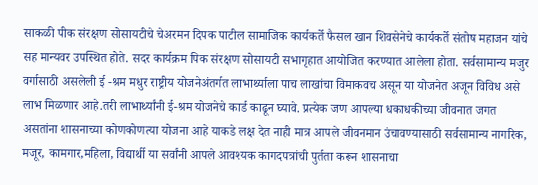साकळी पीक संरक्षण सोसायटीचे चेअरमन दिपक पाटील सामाजिक कार्यकर्ते फैसल खान शिवसेनेचे कार्यकर्ते संतोष महाजन यांचे सह मान्यवर उपस्थित होते. सदर कार्यक्रम पिक संरक्षण सोसायटी सभागृहात आयोजित करण्यात आलेला होता. सर्वसामान्य मजुर वर्गासाठी असलेली ई -श्रम मधुर राष्ट्रीय योजनेअंतर्गत लाभार्थ्याला पाच लाखांचा विमाकवच असून या योजनेत अजून विविध असे लाभ मिळणार आहे.तरी लाभार्थ्यांनी ई-श्रम योजनेचे कार्ड काढून घ्यावे. प्रत्येक जण आपल्या धकाधकीच्या जीवनात जगत असतांना शासनाच्या कोणकोणत्या योजना आहे याकडे लक्ष देत नाही मात्र आपले जीवनमान उंचावण्यासाठी सर्वसामान्य नागरिक, मजूर, कामगार,महिला, विद्यार्थी या सर्वांनी आपले आवश्यक कागदपत्रांची पुर्तता करून शासनाचा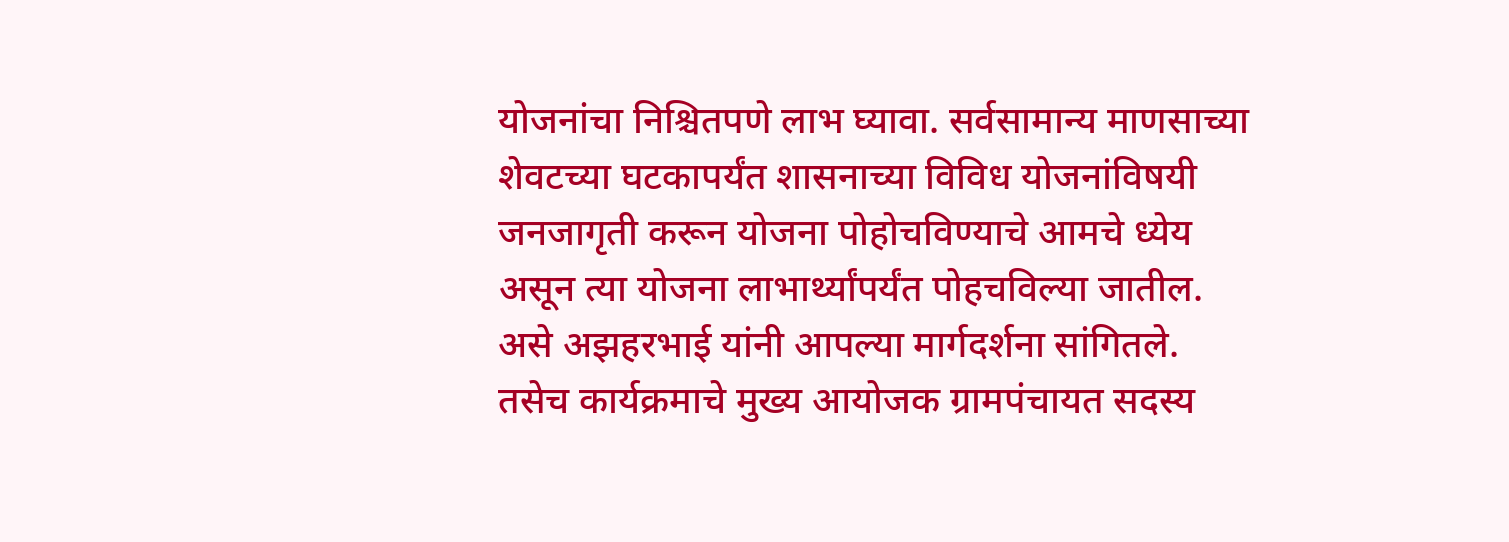योजनांचा निश्चितपणे लाभ घ्यावा. सर्वसामान्य माणसाच्या शेवटच्या घटकापर्यंत शासनाच्या विविध योजनांविषयी जनजागृती करून योजना पोहोचविण्याचे आमचे ध्येय असून त्या योजना लाभार्थ्यांपर्यंत पोहचविल्या जातील. असे अझहरभाई यांनी आपल्या मार्गदर्शना सांगितले.
तसेच कार्यक्रमाचे मुख्य आयोजक ग्रामपंचायत सदस्य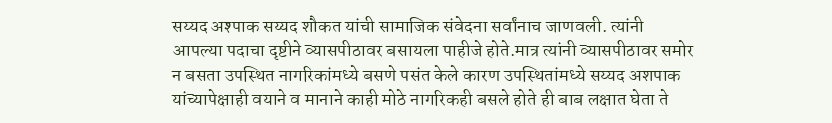सय्यद अश्पाक सय्यद शौकत यांची सामाजिक संवेदना सर्वांनाच जाणवली. त्यांनी आपल्या पदाचा दृष्टीने व्यासपीठावर बसायला पाहीजे होते.मात्र त्यांनी व्यासपीठावर समोर न बसता उपस्थित नागरिकांमध्ये बसणे पसंत केले कारण उपस्थितांमध्ये सय्यद अशपाक यांच्यापेक्षाही वयाने व मानाने काही मोठे नागरिकही बसले होते ही बाब लक्षात घेता ते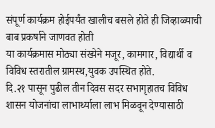संपूर्ण कार्यक्रम होईपर्यंत खालीच बसले होते ही जिव्हाळ्याची बाब प्रकर्षाने जाणवत होती
या कार्यक्रमास मोठ्या संख्येने मजूर, कामगार, विद्यार्थी व विविध स्तरातील ग्रामस्थ,युवक उपस्थित होते.
दि.२१ पासून पुढील तीन दिवस सदर सभागृहातच विविध शासन योजनांचा लाभार्थ्याला लाभ मिळवून देण्यासाठी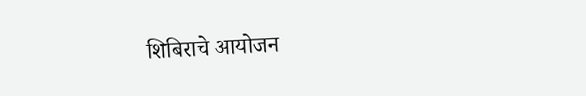शिबिराचे आयोजन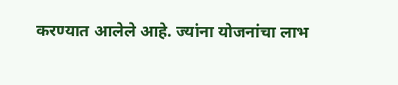करण्यात आलेले आहे. ज्यांना योजनांचा लाभ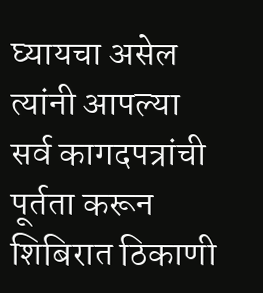घ्यायचा असेल त्यांनी आपल्या सर्व कागदपत्रांची पूर्तता करून शिबिरात ठिकाणी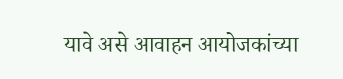यावे असे आवाहन आयोजकांच्या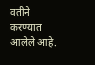वतीने करण्यात आलेले आहे.